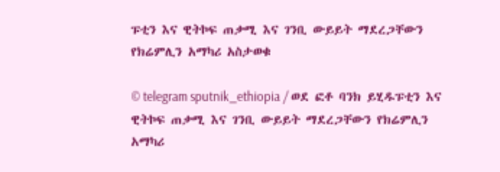ፑቲን እና ዊትኮፍ ጠቃሚ እና ገንቢ ውይይት ማደረጋቸውን የክሬምሊን አማካሪ አስታወቁ

© telegram sputnik_ethiopia / ወደ ፎቶ ባንክ ይሂዱፑቲን እና ዊትኮፍ ጠቃሚ እና ገንቢ ውይይት ማደረጋቸውን የክሬምሊን አማካሪ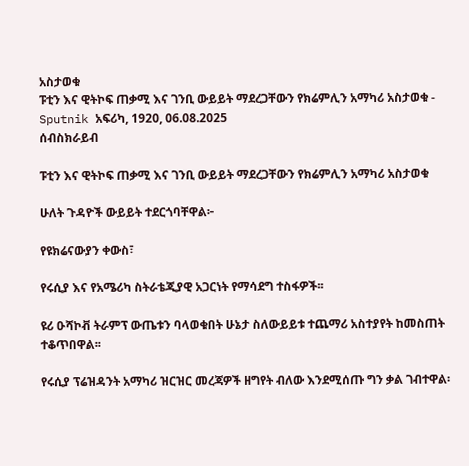አስታወቁ
ፑቲን እና ዊትኮፍ ጠቃሚ እና ገንቢ ውይይት ማደረጋቸውን የክሬምሊን አማካሪ አስታወቁ - Sputnik አፍሪካ, 1920, 06.08.2025
ሰብስክራይብ

ፑቲን እና ዊትኮፍ ጠቃሚ እና ገንቢ ውይይት ማደረጋቸውን የክሬምሊን አማካሪ አስታወቁ

ሁለት ጉዳዮች ውይይት ተደርጎባቸዋል፦

የዩክሬናውያን ቀውስ፣

የሩሲያ እና የአሜሪካ ስትራቴጂያዊ አጋርነት የማሳደግ ተስፋዎች፡፡

ዩሪ ዑሻኮቭ ትራምፕ ውጤቱን ባላወቁበት ሁኔታ ስለውይይቱ ተጨማሪ አስተያየት ከመስጠት ተቆጥበዋል፡፡

የሩሲያ ፕሬዝዳንት አማካሪ ዝርዝር መረጃዎች ዘግየት ብለው እንደሚሰጡ ግን ቃል ገብተዋል፡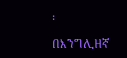፡

በእንግሊዘኛ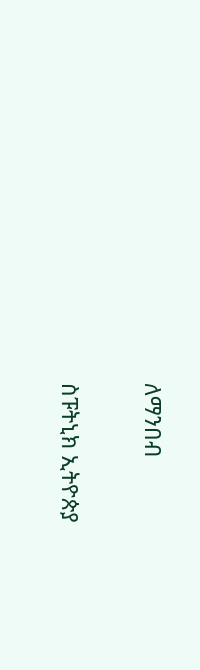ለማንበብ

ስፑትኒክ ኢትዮጵያ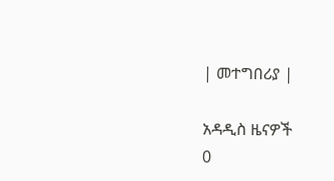| መተግበሪያ |

አዳዲስ ዜናዎች
0